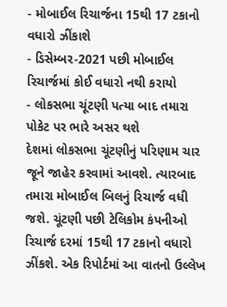- મોબાઈલ રિચાર્જના 15થી 17 ટકાનો વધારો ઝીંકાશે
- ડિસેમ્બર-2021 પછી મોબાઈલ રિચાર્જમાં કોઈ વધારો નથી કરાયો
- લોકસભા ચૂંટણી પત્યા બાદ તમારા પોકેટ પર ભારે અસર થશે
દેશમાં લોકસભા ચૂંટણીનું પરિણામ ચાર જૂને જાહેર કરવામાં આવશે. ત્યારબાદ તમારા મોબાઈલ બિલનું રિચાર્જ વધી જશે. ચૂંટણી પછી ટેલિકોમ કંપનીઓ રિચાર્જ દરમાં 15થી 17 ટકાનો વધારો ઝીંકશે. એક રિપોર્ટમાં આ વાતનો ઉલ્લેખ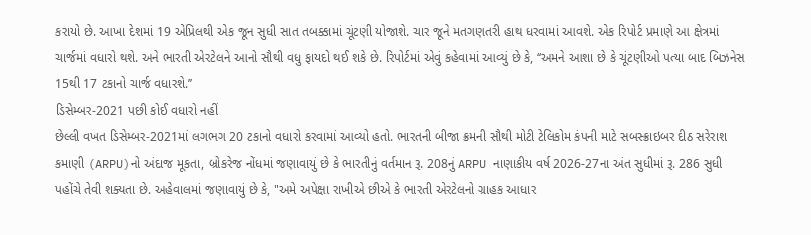કરાયો છે. આખા દેશમાં 19 એપ્રિલથી એક જૂન સુધી સાત તબક્કામાં ચૂંટણી યોજાશે. ચાર જૂને મતગણતરી હાથ ધરવામાં આવશે. એક રિપોર્ટ પ્રમાણે આ ક્ષેત્રમાં ચાર્જમાં વધારો થશે. અને ભારતી એરટેલને આનો સૌથી વધુ ફાયદો થઈ શકે છે. રિપોર્ટમાં એવું કહેવામાં આવ્યું છે કે, ‘‘અમને આશા છે કે ચૂંટણીઓ પત્યા બાદ બિઝનેસ 15થી 17 ટકાનો ચાર્જ વધારશે.’’
ડિસેમ્બર-2021 પછી કોઈ વધારો નહીં
છેલ્લી વખત ડિસેમ્બર-2021માં લગભગ 20 ટકાનો વધારો કરવામાં આવ્યો હતો. ભારતની બીજા ક્રમની સૌથી મોટી ટેલિકોમ કંપની માટે સબસ્ક્રાઇબર દીઠ સરેરાશ કમાણી (ARPU)નો અંદાજ મૂકતા, બ્રોકરેજ નોંધમાં જણાવાયું છે કે ભારતીનું વર્તમાન રૂ. 208નું ARPU નાણાકીય વર્ષ 2026-27ના અંત સુધીમાં રૂ. 286 સુધી પહોંચે તેવી શક્યતા છે. અહેવાલમાં જણાવાયું છે કે, "અમે અપેક્ષા રાખીએ છીએ કે ભારતી એરટેલનો ગ્રાહક આધાર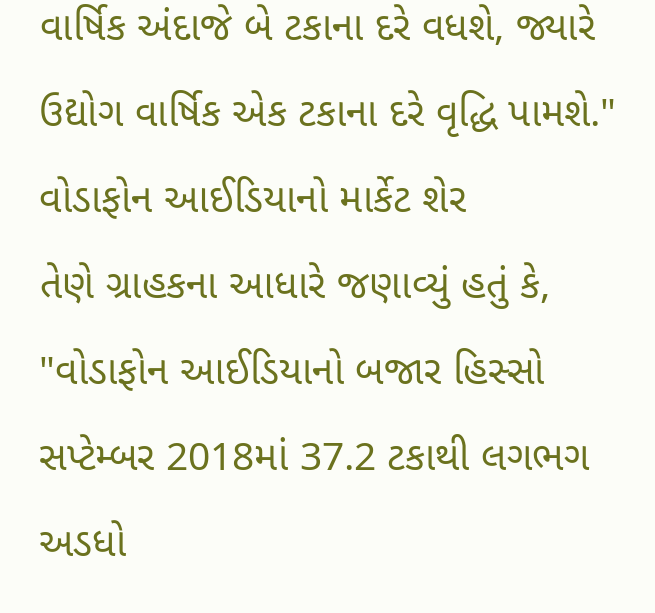વાર્ષિક અંદાજે બે ટકાના દરે વધશે, જ્યારે ઉદ્યોગ વાર્ષિક એક ટકાના દરે વૃદ્ધિ પામશે."
વોડાફોન આઈડિયાનો માર્કેટ શેર
તેણે ગ્રાહકના આધારે જણાવ્યું હતું કે, "વોડાફોન આઈડિયાનો બજાર હિસ્સો સપ્ટેમ્બર 2018માં 37.2 ટકાથી લગભગ અડધો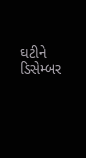ઘટીને ડિસેમ્બર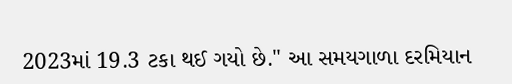2023માં 19.3 ટકા થઈ ગયો છે." આ સમયગાળા દરમિયાન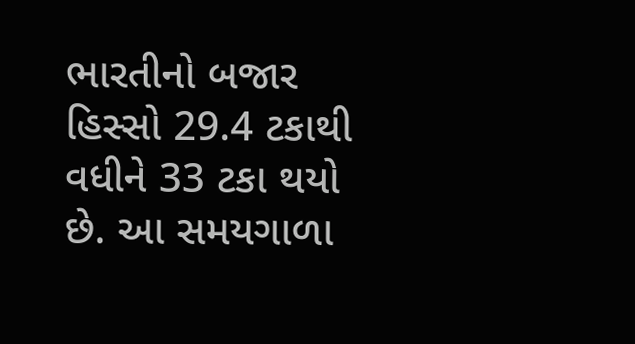ભારતીનો બજાર હિસ્સો 29.4 ટકાથી વધીને 33 ટકા થયો છે. આ સમયગાળા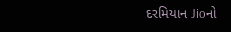દરમિયાન Jioનો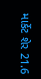માર્કેટ શેર 21.6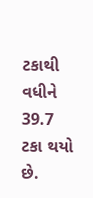ટકાથી વધીને 39.7 ટકા થયો છે.